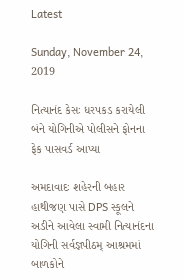Latest

Sunday, November 24, 2019

નિત્યાનંદ કેસઃ ધરપકડ કરાયેલી બંને યોગિનીએ પોલીસને ફોનના ફેક પાસવર્ડ આપ્યા

અમદાવાદઃ શહેરની બહાર હાથીજણ પાસે DPS સ્કૂલને અડીને આવેલા સ્વામી નિત્યાનંદના યોગિની સર્વજ્ઞપીઠમ્ આશ્રમમાં બાળકોને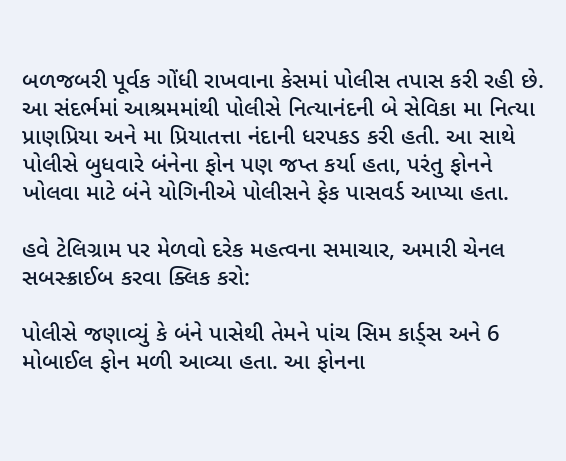બળજબરી પૂર્વક ગોંધી રાખવાના કેસમાં પોલીસ તપાસ કરી રહી છે. આ સંદર્ભમાં આશ્રમમાંથી પોલીસે નિત્યાનંદની બે સેવિકા મા નિત્યા પ્રાણપ્રિયા અને મા પ્રિયાતત્તા નંદાની ધરપકડ કરી હતી. આ સાથે પોલીસે બુધવારે બંનેના ફોન પણ જપ્ત કર્યા હતા, પરંતુ ફોનને ખોલવા માટે બંને યોગિનીએ પોલીસને ફેક પાસવર્ડ આપ્યા હતા.

હવે ટેલિગ્રામ પર મેળવો દરેક મહત્વના સમાચાર, અમારી ચેનલ સબસ્ક્રાઈબ કરવા ક્લિક કરો:

પોલીસે જણાવ્યું કે બંને પાસેથી તેમને પાંચ સિમ કાર્ડ્સ અને 6 મોબાઈલ ફોન મળી આવ્યા હતા. આ ફોનના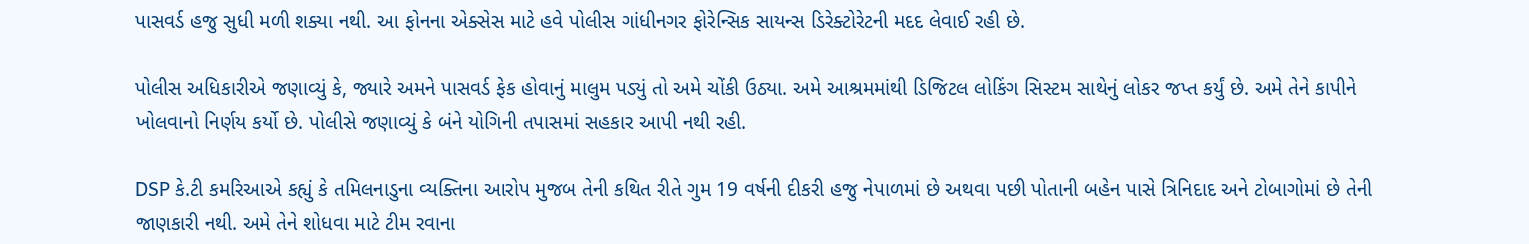પાસવર્ડ હજુ સુધી મળી શક્યા નથી. આ ફોનના એક્સેસ માટે હવે પોલીસ ગાંધીનગર ફોરેન્સિક સાયન્સ ડિરેક્ટોરેટની મદદ લેવાઈ રહી છે.

પોલીસ અધિકારીએ જણાવ્યું કે, જ્યારે અમને પાસવર્ડ ફેક હોવાનું માલુમ પડ્યું તો અમે ચોંકી ઉઠ્યા. અમે આશ્રમમાંથી ડિજિટલ લોકિંગ સિસ્ટમ સાથેનું લોકર જપ્ત કર્યું છે. અમે તેને કાપીને ખોલવાનો નિર્ણય કર્યો છે. પોલીસે જણાવ્યું કે બંને યોગિની તપાસમાં સહકાર આપી નથી રહી.

DSP કે.ટી કમરિઆએ કહ્યું કે તમિલનાડુના વ્યક્તિના આરોપ મુજબ તેની કથિત રીતે ગુમ 19 વર્ષની દીકરી હજુ નેપાળમાં છે અથવા પછી પોતાની બહેન પાસે ત્રિનિદાદ અને ટોબાગોમાં છે તેની જાણકારી નથી. અમે તેને શોધવા માટે ટીમ રવાના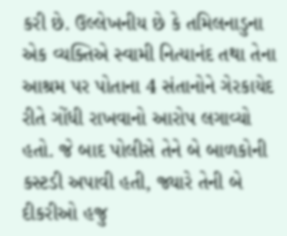કરી છે. ઉલ્લેખનીય છે કે તમિલનાડુના એક વ્યક્તિએ સ્વામી નિત્યાનંદ તથા તેના આશ્રમ પર પોતાના 4 સંતાનોને ગેરકાયેદ રીતે ગોંધી રાખવાનો આરોપ લગાવ્યો હતો. જે બાદ પોલીસે તેને બે બાળકોની કસ્ટડી અપાવી હતી, જ્યારે તેની બે દીકરીઓ હજુ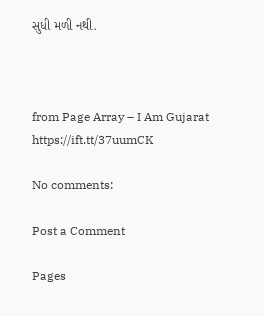સુધી મળી નથી.



from Page Array – I Am Gujarat https://ift.tt/37uumCK

No comments:

Post a Comment

Pages